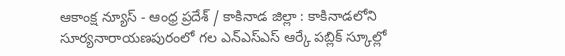ఆకాంక్ష న్యూస్ - ఆంధ్ర ప్రదేశ్ / కాకినాడ జిల్లా : కాకినాడలోని సూర్యనారాయణపురంలో గల ఎన్ఎస్ఎస్ ఆర్కే పబ్లిక్ స్కూల్లో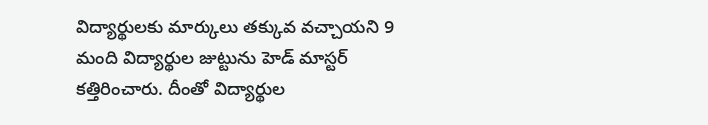విద్యార్థులకు మార్కులు తక్కువ వచ్చాయని 9 మంది విద్యార్థుల జుట్టును హెడ్ మాస్టర్ కత్తిరించారు. దీంతో విద్యార్థుల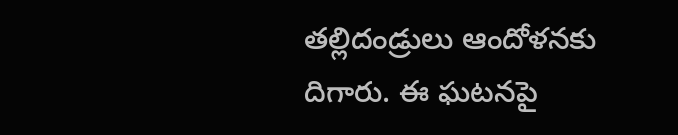తల్లిదండ్రులు ఆందోళనకు దిగారు. ఈ ఘటనపై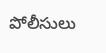పోలీసులు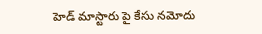హెడ్ మాస్టారు పై కేసు నమోదు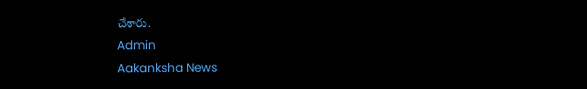చేశారు.
Admin
Aakanksha News